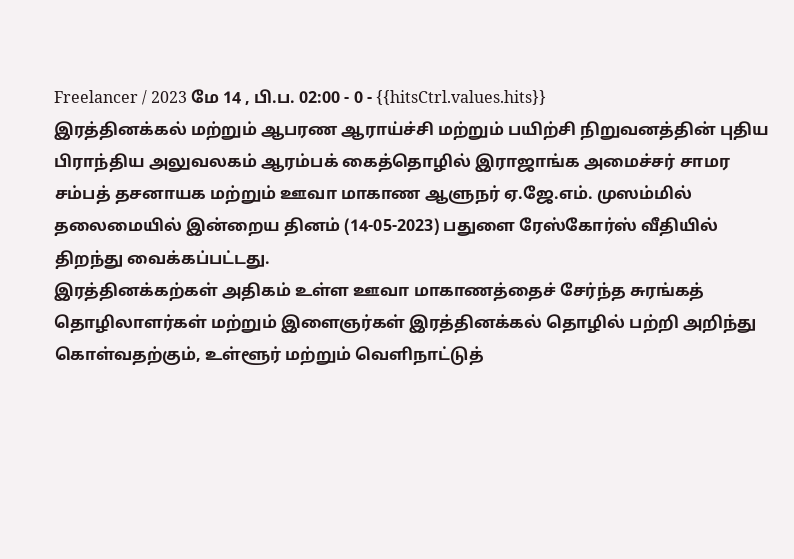Freelancer / 2023 மே 14 , பி.ப. 02:00 - 0 - {{hitsCtrl.values.hits}}
இரத்தினக்கல் மற்றும் ஆபரண ஆராய்ச்சி மற்றும் பயிற்சி நிறுவனத்தின் புதிய பிராந்திய அலுவலகம் ஆரம்பக் கைத்தொழில் இராஜாங்க அமைச்சர் சாமர சம்பத் தசனாயக மற்றும் ஊவா மாகாண ஆளுநர் ஏ.ஜே.எம். முஸம்மில் தலைமையில் இன்றைய தினம் (14-05-2023) பதுளை ரேஸ்கோர்ஸ் வீதியில் திறந்து வைக்கப்பட்டது.
இரத்தினக்கற்கள் அதிகம் உள்ள ஊவா மாகாணத்தைச் சேர்ந்த சுரங்கத் தொழிலாளர்கள் மற்றும் இளைஞர்கள் இரத்தினக்கல் தொழில் பற்றி அறிந்து கொள்வதற்கும், உள்ளூர் மற்றும் வெளிநாட்டுத்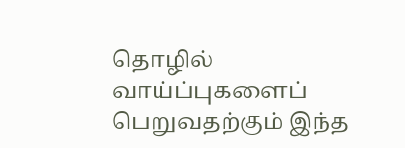தொழில் வாய்ப்புகளைப் பெறுவதற்கும் இந்த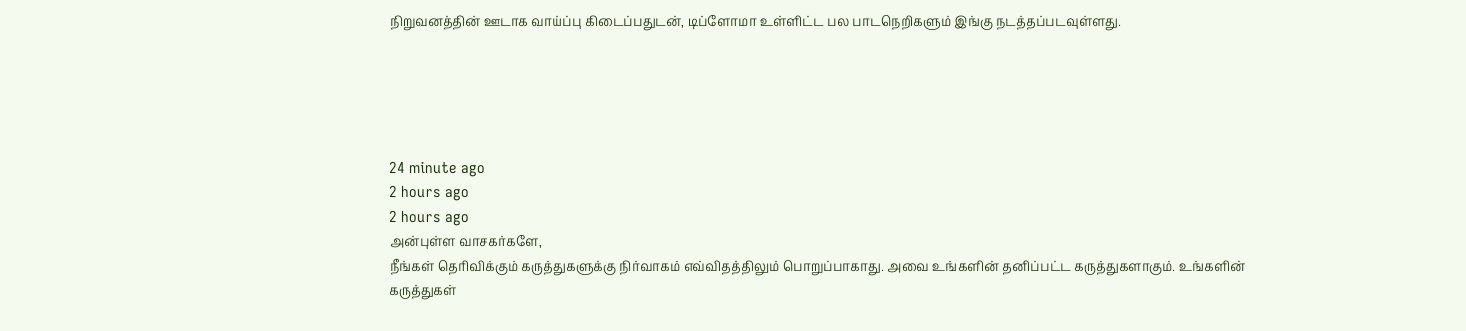நிறுவனத்தின் ஊடாக வாய்ப்பு கிடைப்பதுடன், டிப்ளோமா உள்ளிட்ட பல பாடநெறிகளும் இங்கு நடத்தப்படவுள்ளது.





24 minute ago
2 hours ago
2 hours ago
அன்புள்ள வாசகர்களே,
நீங்கள் தெரிவிக்கும் கருத்துகளுக்கு நிர்வாகம் எவ்விதத்திலும் பொறுப்பாகாது. அவை உங்களின் தனிப்பட்ட கருத்துகளாகும். உங்களின் கருத்துகள்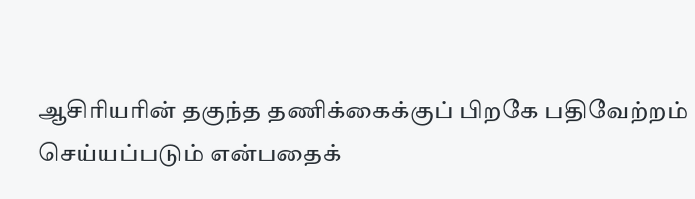ஆசிரியரின் தகுந்த தணிக்கைக்குப் பிறகே பதிவேற்றம் செய்யப்படும் என்பதைக்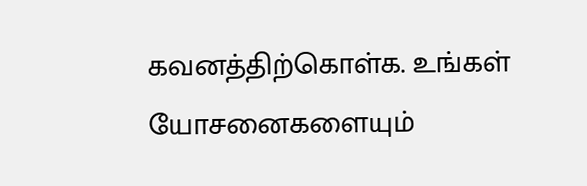கவனத்திற்கொள்க. உங்கள் யோசனைகளையும்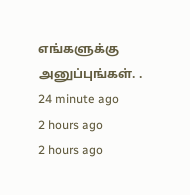எங்களுக்கு அனுப்புங்கள். .
24 minute ago
2 hours ago
2 hours ago